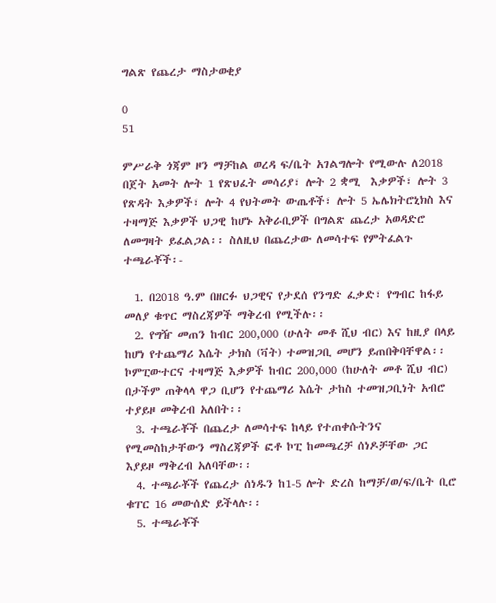ግልጽ የጨረታ ማስታወቂያ

0
51

ምሥራቅ ጎጃም ዞን ማቻከል ወረዳ ፍ/ቤት አገልግሎት የሚውሉ ለ2018 በጀት አመት ሎት 1 የጽህፈት መሳሪያ፣ ሎት 2 ቋሚ  እቃዎች፣ ሎት 3 የጽዳት እቃዎች፣ ሎት 4 የህትመት ውጤቶች፣ ሎት 5 ኤሌክትሮኒክስ እና ተዛማጅ እቃዎች ህጋዊ ከሆኑ አቅራቢዎች በግልጽ ጨረታ አወዳድሮ ለመግዛት ይፈልጋል፡፡ ስለዚህ በጨረታው ለመሳተፍ የምትፈልጉ ተጫራቾች፡-

  1. በ2018 ዓ.ም በዘርፉ ህጋዊና የታደሰ የንግድ ፈቃድ፣ የግብር ከፋይ መለያ ቁጥር ማስረጃዎች ማቅረብ የሚችሉ፡፡
  2. የግዥ መጠን ከብር 200,000 (ሁለት መቶ ሺህ ብር) እና ከዚያ በላይ ከሆነ የተጨማሪ እሴት ታክስ (ቫት) ተመዝጋቢ መሆን ይጠበቅባቸዋል፡፡ ኮምፒውተርና ተዛማጅ እቃዎች ከብር 200,000 (ከሁለት መቶ ሺህ ብር) በታችም ጠቅላላ ዋጋ ቢሆን የተጨማሪ እሴት ታከስ ተመዝጋቢነት አብሮ ተያይዞ መቅረብ አለበት፡፡
  3. ተጫራቾች በጨረታ ለመሳተፍ ከላይ የተጠቀሱትንና የሚመስከታቸውን ማስረጃዎች ፎቶ ኮፒ ከመጫረቻ ሰነዶቻቸው ጋር እያይዞ ማቅረብ አለባቸው፡፡
  4. ተጫራቾች የጨረታ ሰነዱን ከ1-5 ሎት ድረስ ከማቻ/ወ/ፍ/ቤት ቢሮ ቁፐር 16 መውሰድ ይችላሉ፡፡
  5. ተጫራቾች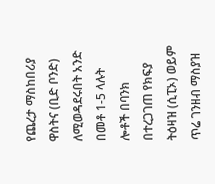የጨረታ ማስከበሪያ ዋስትና (ቢድ ቦንድ) ለሚወዳደሩበት አንድ በመቶ 1-5 ላሉት ሎቶች በባንክ በተረጋገጠ የክፍያ ትዕዛዝ (ሲፒኦ) ወይም ጥሬ ገንዘብ ማስያዝ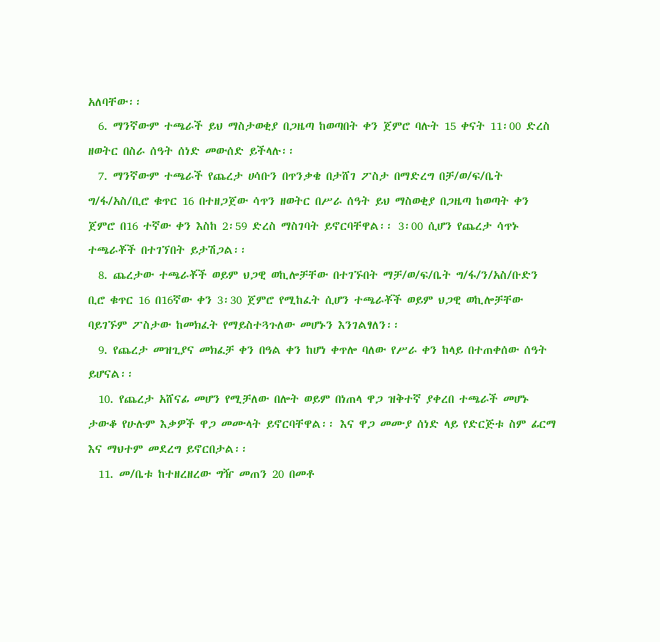አለባቸው፡፡
  6. ማንኛውም ተጫራች ይህ ማስታወቂያ በጋዜጣ ከወጣበት ቀን ጀምሮ ባሉት 15 ቀናት 11፡00 ድረስ ዘወትር በስራ ሰዓት ሰነድ መውሰድ ይችላሉ፡፡
  7. ማንኛውም ተጫራች የጨረታ ሀሳቡን በጥንቃቄ በታሸገ ፖስታ በማድረግ በቻ/ወ/ፍ/ቤት ግ/ፋ/አስ/ቢሮ ቁጥር 16 በተዘጋጀው ሳጥን ዘወትር በሥራ ሰዓት ይህ ማስወቂያ በጋዜጣ ከወጣት ቀን ጀምሮ በ16 ተኛው ቀን እስከ 2፡59 ድረስ ማስገባት ይኖርባቸዋል፡፡ 3፡00 ሲሆን የጨረታ ሳጥኑ ተጫራቾች በተገኘበት ይታሽጋል፡፡
  8. ጨረታው ተጫራቾች ወይም ህጋዊ ወኪሎቻቸው በተገኙበት ማቻ/ወ/ፍ/ቤት ግ/ፋ/ን/አስ/ቡድን ቢሮ ቁጥር 16 በ16ኛው ቀን 3፡30 ጀምሮ የሚከፈት ሲሆን ተጫራቾች ወይም ህጋዊ ወኪሎቻቸው ባይገኙም ፖስታው ከመክፈት የማይስተጓጉለው መሆኑን እንገልፃለን፡፡
  9. የጨረታ መዝጊያና መክፈቻ ቀን በዓል ቀን ከሆነ ቀጥሎ ባለው የሥራ ቀን ከላይ በተጠቀሰው ሰዓት ይሆናል፡፡
  10. የጨረታ አሸናፊ መሆን የሚቻለው በሎት ወይም በነጠላ ዋጋ ዝቅተኛ ያቀረበ ተጫራች መሆኑ ታውቆ የሁሉም እቃዎች ዋጋ መሙላት ይኖርባቸዋል፡፡ እና ዋጋ መሙያ ሰነድ ላይ የድርጅቱ ስም ፊርማ እና ማህተም መደረግ ይኖርበታል፡፡
  11. መ/ቤቱ ከተዘረዘረው ግዥ መጠን 20 በመቶ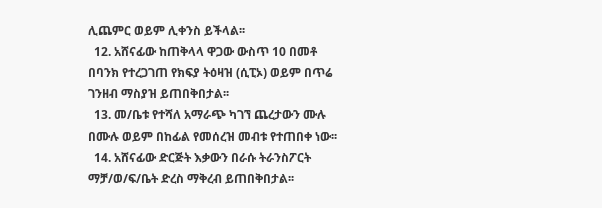ሊጨምር ወይም ሊቀንስ ይችላል፡፡
  12. አሸናፊው ከጠቅላላ ዋጋው ውስጥ 10 በመቶ በባንክ የተረጋገጠ የክፍያ ትዕዛዝ (ሲፒኦ) ወይም በጥሬ ገንዘብ ማስያዝ ይጠበቅበታል፡፡
  13. መ/ቤቱ የተሻለ አማራጭ ካገኘ ጨረታውን ሙሉ በሙሉ ወይም በከፊል የመሰረዝ መብቱ የተጠበቀ ነው፡፡
  14. አሸናፊው ድርጅት እቃውን በራሱ ትራንስፖርት ማቻ/ወ/ፍ/ቤት ድረስ ማቅረብ ይጠበቅበታል፡፡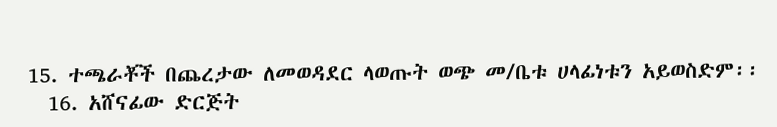15. ተጫራቾች በጨረታው ለመወዳደር ላወጡት ወጭ መ/ቤቱ ሀላፊነቱን አይወስድም፡፡
  16. አሸናፊው ድርጅት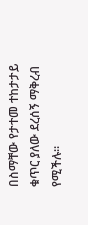በስማቸው የታተመ ተከታታይ ቁጥር ያለው ደረሰኝ ማቅረብ የሚችሉ፡፡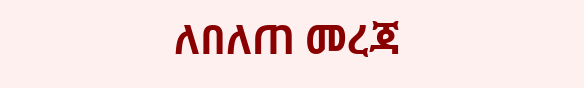ለበለጠ መረጃ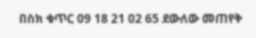በስክ ቁጥር 09 18 21 02 65 ደውለው መጠየቅ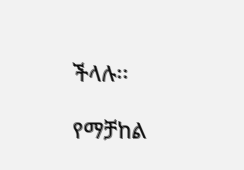ችላሉ፡፡

የማቻከል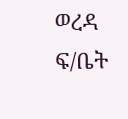ወረዳ ፍ/ቤት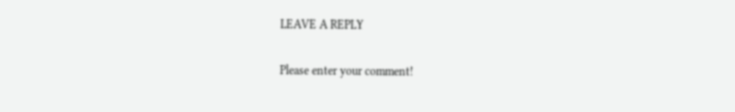LEAVE A REPLY

Please enter your comment!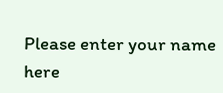Please enter your name here